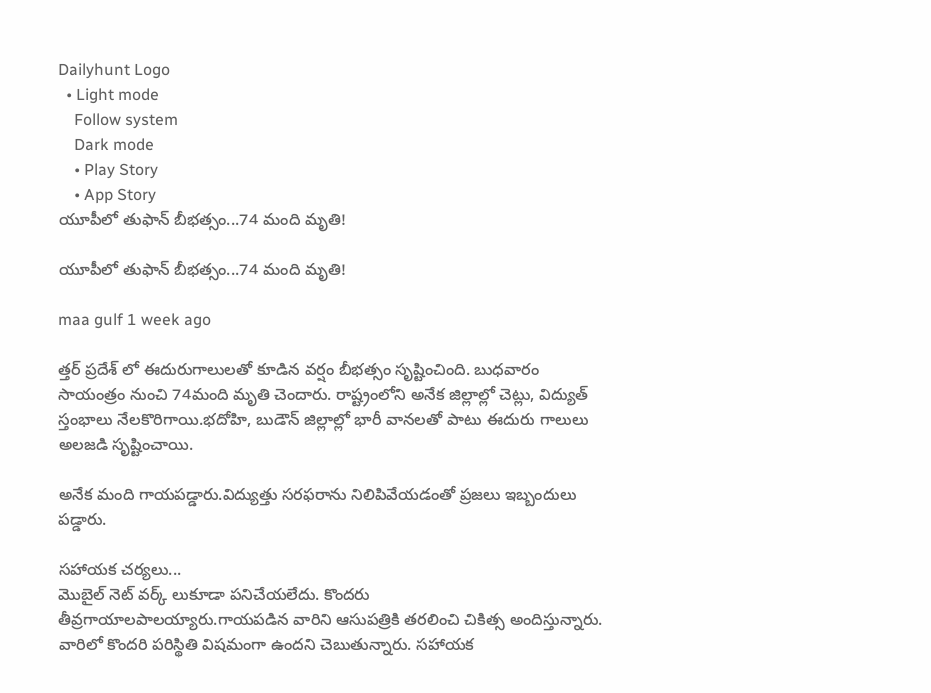Dailyhunt Logo
  • Light mode
    Follow system
    Dark mode
    • Play Story
    • App Story
యూపీలో తుఫాన్ బీభత్సం...74 మంది మృతి!

యూపీలో తుఫాన్ బీభత్సం...74 మంది మృతి!

maa gulf 1 week ago

త్తర్ ప్రదేశ్ లో ఈదురుగాలులతో కూడిన వర్షం బీభత్సం సృష్టించింది. బుధవారం సాయంత్రం నుంచి 74మంది మృతి చెందారు. రాష్ట్రంలోని అనేక జిల్లాల్లో చెట్లు, విద్యుత్ స్తంభాలు నేలకొరిగాయి.భదోహి, బుడౌన్ జిల్లాల్లో భారీ వానలతో పాటు ఈదురు గాలులు అలజడి సృష్టించాయి.

అనేక మంది గాయపడ్డారు.విద్యుత్తు సరఫరాను నిలిపివేయడంతో ప్రజలు ఇబ్బందులు పడ్డారు.

సహాయక చర్యలు...
మొబైల్ నెట్ వర్క్ లుకూడా పనిచేయలేదు. కొందరు తీవ్రగాయాలపాలయ్యారు.గాయపడిన వారిని ఆసుపత్రికి తరలించి చికిత్స అందిస్తున్నారు. వారిలో కొందరి పరిస్థితి విషమంగా ఉందని చెబుతున్నారు. సహాయక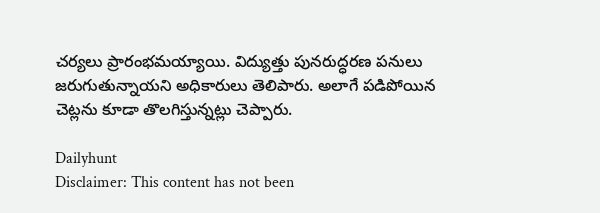చర్యలు ప్రారంభమయ్యాయి. విద్యుత్తు పునరుద్ధరణ పనులు జరుగుతున్నాయని అధికారులు తెలిపారు. అలాగే పడిపోయిన చెట్లను కూడా తొలగిస్తున్నట్లు చెప్పారు.

Dailyhunt
Disclaimer: This content has not been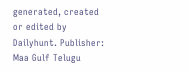generated, created or edited by Dailyhunt. Publisher: Maa Gulf Telugu